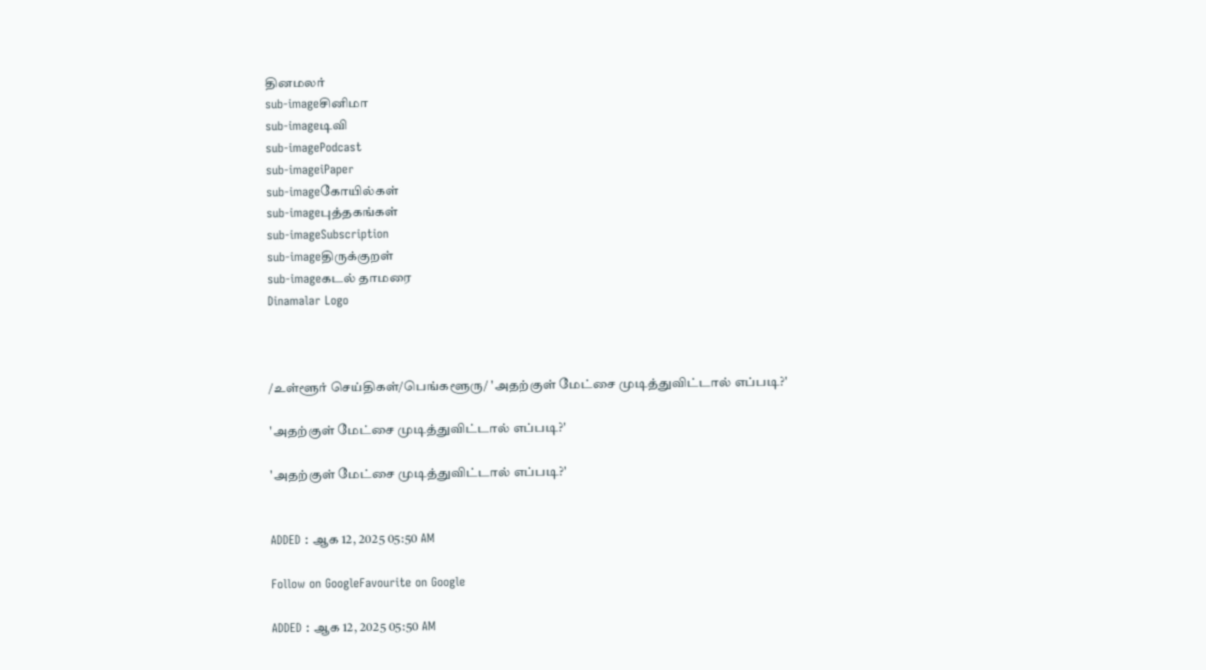தினமலர்
sub-imageசினிமா
sub-imageடிவி
sub-imagePodcast
sub-imageiPaper
sub-imageகோயில்கள்
sub-imageபுத்தகங்கள்
sub-imageSubscription
sub-imageதிருக்குறள்
sub-imageகடல் தாமரை
Dinamalar Logo



/உள்ளூர் செய்திகள்/பெங்களூரு/ 'அதற்குள் மேட்சை முடித்துவிட்டால் எப்படி?'

'அதற்குள் மேட்சை முடித்துவிட்டால் எப்படி?'

'அதற்குள் மேட்சை முடித்துவிட்டால் எப்படி?'


ADDED : ஆக 12, 2025 05:50 AM

Follow on GoogleFavourite on Google

ADDED : ஆக 12, 2025 05:50 AM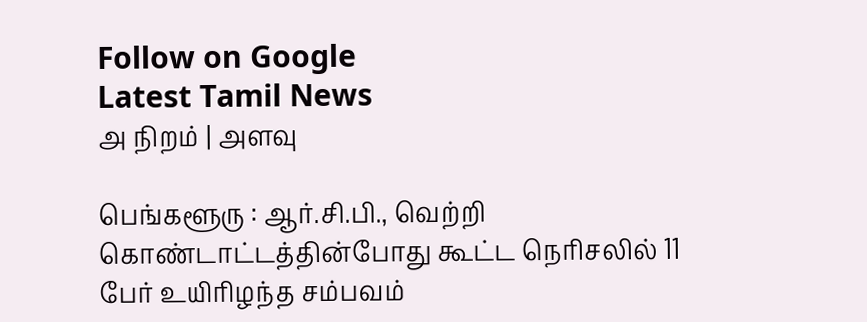Follow on Google
Latest Tamil News
அ நிறம் | அளவு

பெங்களூரு : ஆர்.சி.பி., வெற்றி கொண்டாட்டத்தின்போது கூட்ட நெரிசலில் 11 பேர் உயிரிழந்த சம்பவம்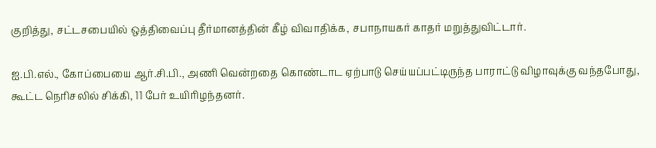குறித்து, சட்டசபையில் ஒத்திவைப்பு தீர்மானத்தின் கீழ் விவாதிக்க, சபாநாயகர் காதர் மறுத்துவிட்டார்.

ஐ.பி.எல்., கோப்பையை ஆர்.சி.பி., அணி வென்றதை கொண்டாட ஏற்பாடு செய்யப்பட்டிருந்த பாராட்டு விழாவுக்கு வந்தபோது, கூட்ட நெரிசலில் சிக்கி, 11 பேர் உயிரிழந்தனர்.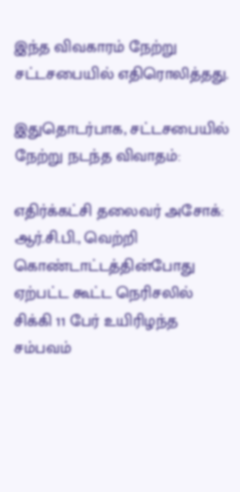இந்த விவகாரம் நேற்று சட்டசபையில் எதிரொலித்தது.

இதுதொடர்பாக, சட்டசபையில் நேற்று நடந்த விவாதம்:

எதிர்க்கட்சி தலைவர் அசோக்: ஆர்.சி.பி., வெற்றி கொண்டாட்டத்தின்போது ஏற்பட்ட கூட்ட நெரிசலில் சிக்கி 11 பேர் உயிரிழந்த சம்பவம்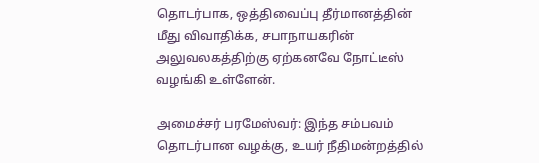தொடர்பாக, ஒத்திவைப்பு தீர்மானத்தின் மீது விவாதிக்க, சபாநாயகரின் அலுவலகத்திற்கு ஏற்கனவே நோட்டீஸ் வழங்கி உள்ளேன்.

அமைச்சர் பரமேஸ்வர்: இந்த சம்பவம் தொடர்பான வழக்கு, உயர் நீதிமன்றத்தில்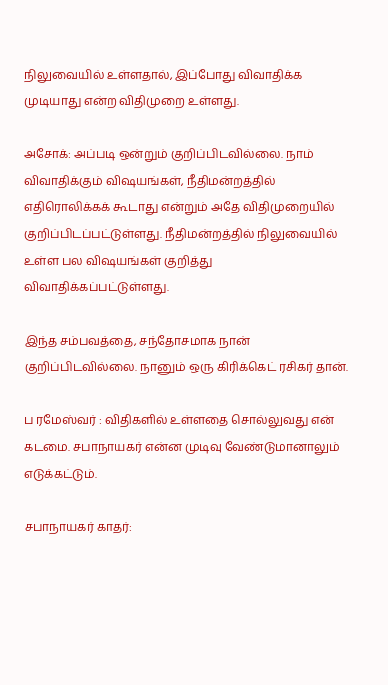நிலுவையில் உள்ளதால், இப்போது விவாதிக்க முடியாது என்ற விதிமுறை உள்ளது.

அசோக்: அப்படி ஒன்றும் குறிப்பிடவில்லை. நாம் விவாதிக்கும் விஷயங்கள், நீதிமன்றத்தில் எதிரொலிக்கக் கூடாது என்றும் அதே விதிமுறையில் குறிப்பிடப்பட்டுள்ளது. நீதிமன்றத்தில் நிலுவையில் உள்ள பல விஷயங்கள் குறித்து விவாதிக்கப்பட்டுள்ளது.

இந்த சம்பவத்தை, சந்தோசமாக நான் குறிப்பிடவில்லை. நானும் ஒரு கிரிக்கெட் ரசிகர் தான்.

ப ரமேஸ்வர் : விதிகளில் உள்ளதை சொல்லுவது என் கடமை. சபாநாயகர் என்ன முடிவு வேண்டுமானாலும் எடுக்கட்டும்.

சபாநாயகர் காதர்: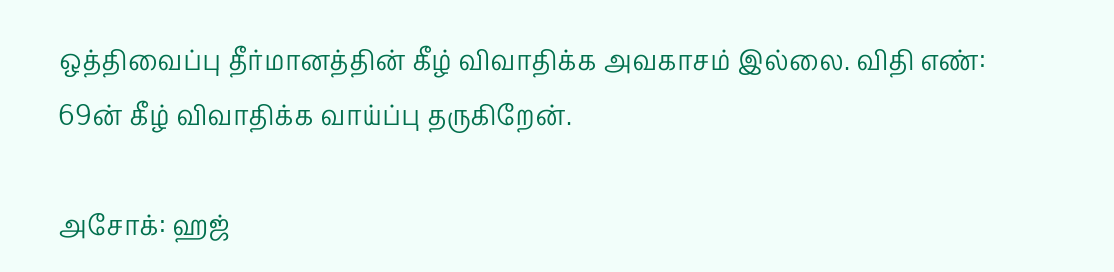ஒத்திவைப்பு தீர்மானத்தின் கீழ் விவாதிக்க அவகாசம் இல்லை. விதி எண்: 69ன் கீழ் விவாதிக்க வாய்ப்பு தருகிறேன்.

அசோக்: ஹஜ்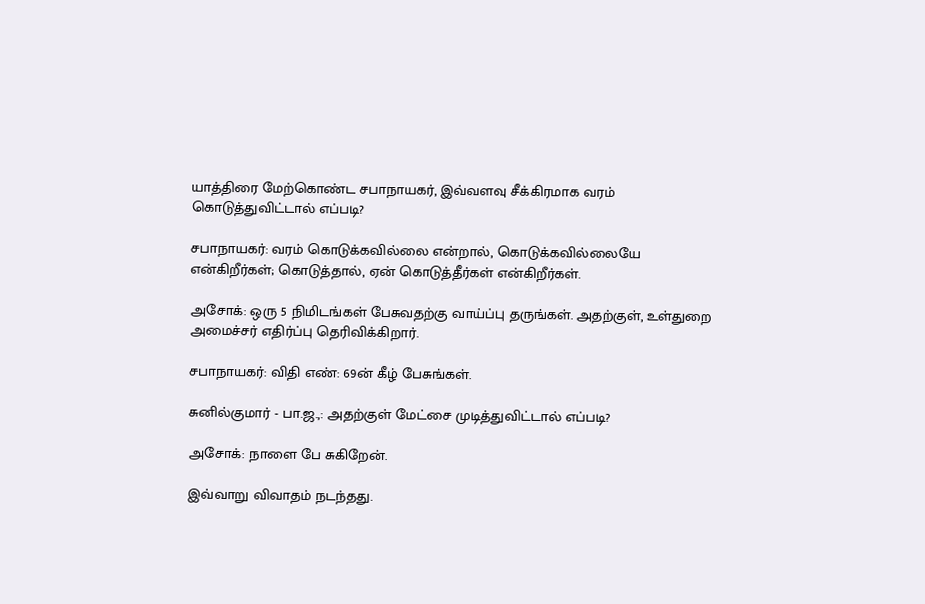யாத்திரை மேற்கொண்ட சபாநாயகர், இவ்வளவு சீக்கிரமாக வரம் கொடுத்துவிட்டால் எப்படி?

சபாநாயகர்: வரம் கொடுக்கவில்லை என்றால், கொடுக்கவில்லையே என்கிறீர்கள்; கொடுத்தால், ஏன் கொடுத்தீர்கள் என்கிறீர்கள்.

அசோக்: ஒரு 5 நிமிடங்கள் பேசுவதற்கு வாய்ப்பு தருங்கள். அதற்குள், உள்துறை அமைச்சர் எதிர்ப்பு தெரிவிக்கிறார்.

சபாநாயகர்: விதி எண்: 69ன் கீழ் பேசுங்கள்.

சுனில்குமார் - பா.ஜ.,: அதற்குள் மேட்சை முடித்துவிட்டால் எப்படி?

அசோக்: நாளை பே சுகிறேன்.

இவ்வாறு விவாதம் நடந்தது.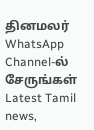தினமலர் WhatsApp Channel-ல் சேருங்கள்
Latest Tamil news,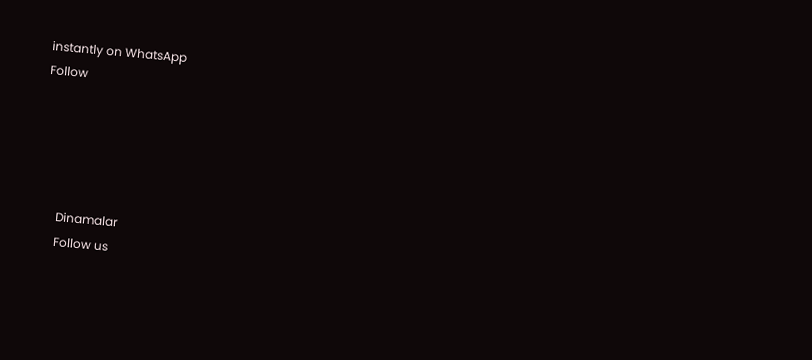instantly on WhatsApp
Follow





      Dinamalar
      Follow us